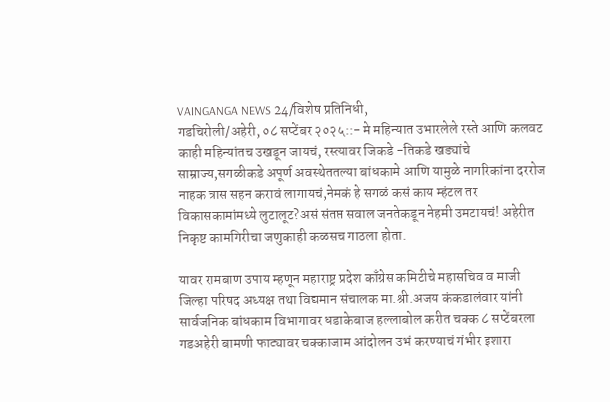VAINGANGA NEWS 24/विशेष प्रतिनिधी,
गडचिरोली/अहेरी, ०८ सप्टेंबर २०२५::- मे महिन्यात उभारलेले रस्ते आणि कलवट काही महिन्यांतच उखडून जायचं, रस्त्यावर जिकडे -तिकडे खड्यांचे साम्राज्य,सगळीकडे अपूर्ण अवस्थेततल्या बांधकामे आणि यामुळे नागरिकांना दररोज नाहक त्रास सहन करावं लागायचं,नेमकं हे सगळं कसं काय म्हंटल तर विकासकामांमध्ये लुटालूट?असं संतप्त सवाल जनतेकडून नेहमी उमटायचं! अहेरीत निकृष्ट कामगिरीचा जणुकाही कळसच गाठला होता.

यावर रामबाण उपाय म्हणून महाराष्ट्र प्रदेश काँग्रेस कमिटीचे महासचिव व माजी जिल्हा परिषद अध्यक्ष तथा विद्यमान संचालक मा.श्री.अजय कंकडालंवार यांनी सार्वजनिक बांधकाम विभागावर धडाकेबाज हल्लाबोल करीत चक्क ८ सप्टेंबरला गडअहेरी बामणी फाट्यावर चक्काजाम आंदोलन उभं करण्याचं गंभीर इशारा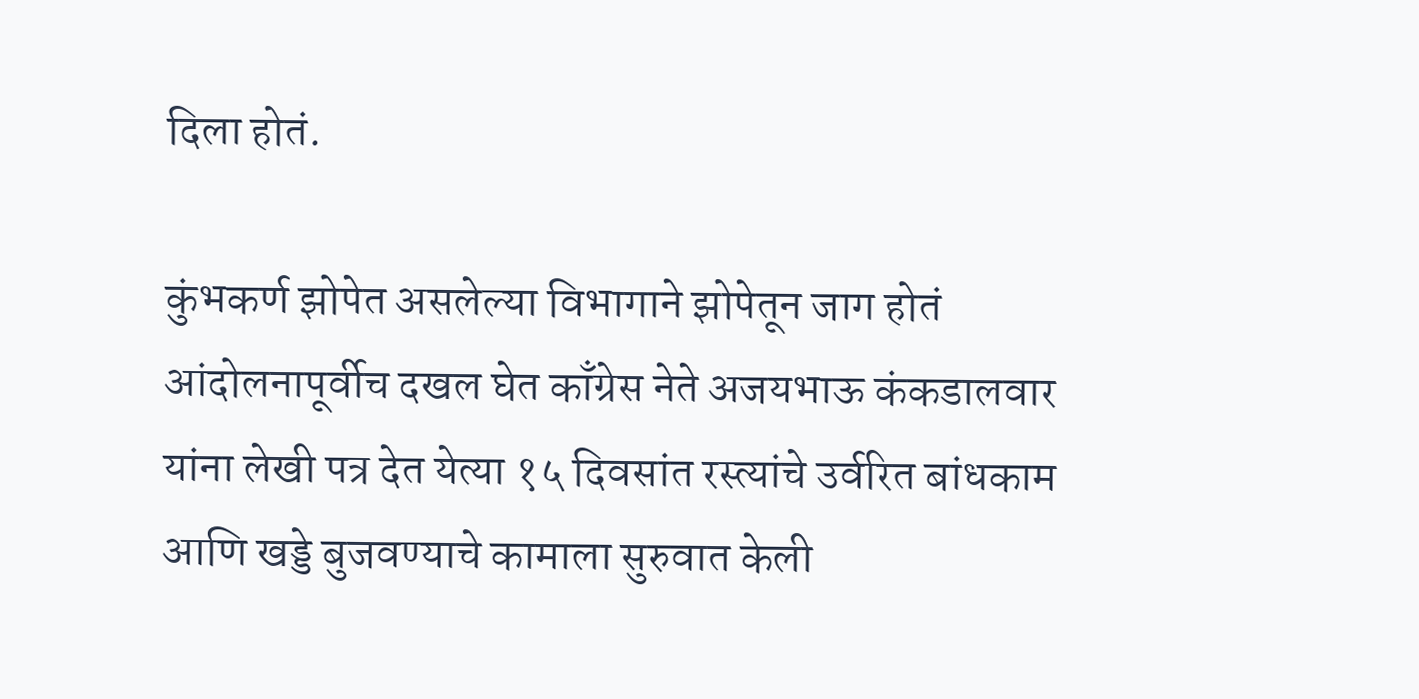दिला होतं.

कुंभकर्ण झोपेत असलेल्या विभागाने झोपेतून जाग होतं आंदोलनापूर्वीच दखल घेत काँग्रेस नेते अजयभाऊ कंकडालवार यांना लेखी पत्र देत येत्या १५ दिवसांत रस्त्यांचे उर्वरित बांधकाम आणि खड्डे बुजवण्याचे कामाला सुरुवात केली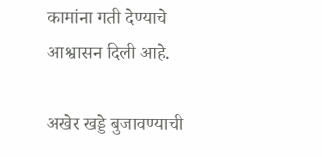कामांना गती देण्याचे आश्वासन दिली आहे.

अखेर खड्डे बुजावण्याची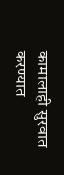कामालाही सुरवात करण्यात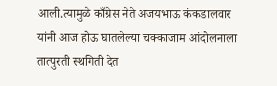आली.त्यामुळे काँग्रेस नेते अजयभाऊ कंकडालवार यांनी आज होऊ घातलेल्या चक्काजाम आंदोलनाला तात्पुरती स्थगिती देत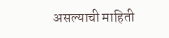असल्याची माहिती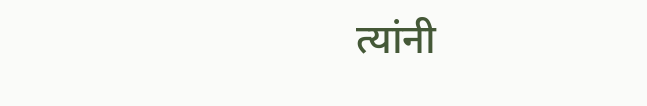त्यांनी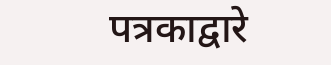पत्रकाद्वारे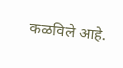कळविले आहे.